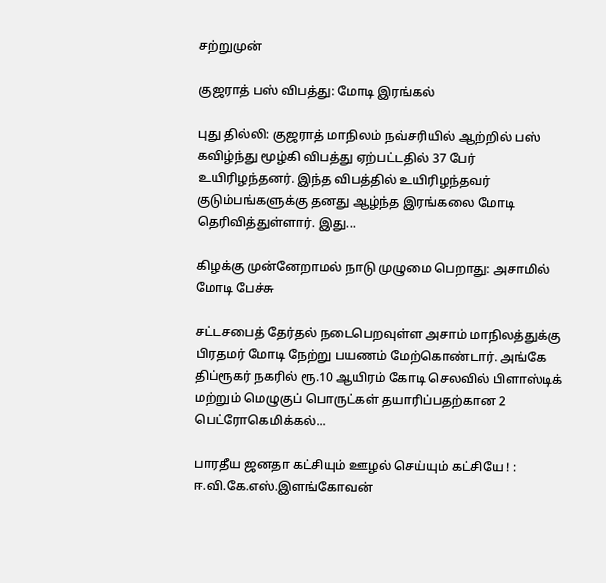சற்றுமுன்

குஜராத் பஸ் விபத்து: மோடி இரங்கல்

புது தில்லி: குஜராத் மாநிலம் நவ்சரியில் ஆற்றில் பஸ் கவிழ்ந்து மூழ்கி விபத்து ஏற்பட்டதில் 37 பேர் உயிரிழந்தனர். இந்த விபத்தில் உயிரிழந்தவர் குடும்பங்களுக்கு தனது ஆழ்ந்த இரங்கலை மோடி  தெரிவித்துள்ளார். இது...

கிழக்கு முன்னேறாமல் நாடு முழுமை பெறாது: அசாமில் மோடி பேச்சு

சட்டசபைத் தேர்தல் நடைபெறவுள்ள அசாம் மாநிலத்துக்கு பிரதமர் மோடி நேற்று பயணம் மேற்கொண்டார். அங்கே திப்ரூகர் நகரில் ரூ.10 ஆயிரம் கோடி செலவில் பிளாஸ்டிக் மற்றும் மெழுகுப் பொருட்கள் தயாரிப்பதற்கான 2 பெட்ரோகெமிக்கல்...

பாரதீய ஜனதா கட்சியும் ஊழல் செய்யும் கட்சியே ! : ஈ.வி.கே.எஸ்.இளங்கோவன்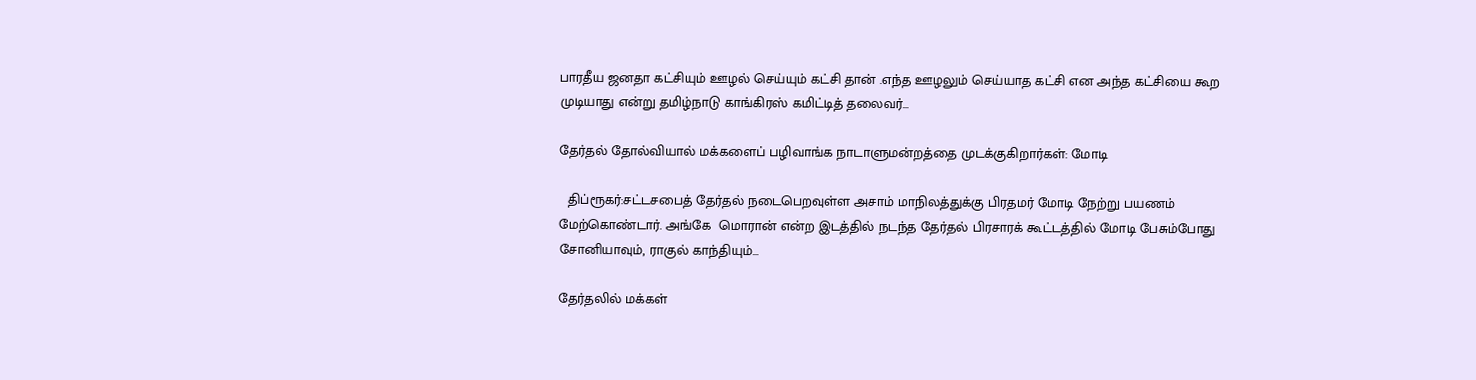பாரதீய ஜனதா கட்சியும் ஊழல் செய்யும் கட்சி தான் .எந்த ஊழலும் செய்யாத கட்சி என அந்த கட்சியை கூற முடியாது என்று தமிழ்நாடு காங்கிரஸ் கமிட்டித் தலைவர்...

தேர்தல் தோல்வியால் மக்களைப் பழிவாங்க நாடாளுமன்றத்தை முடக்குகிறார்கள்: மோடி

  திப்ரூகர்:சட்டசபைத் தேர்தல் நடைபெறவுள்ள அசாம் மாநிலத்துக்கு பிரதமர் மோடி நேற்று பயணம் மேற்கொண்டார். அங்கே  மொரான் என்ற இடத்தில் நடந்த தேர்தல் பிரசாரக் கூட்டத்தில் மோடி பேசும்போது சோனியாவும், ராகுல் காந்தியும்...

தேர்தலில் மக்கள்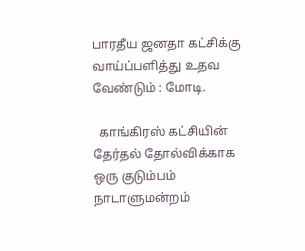பாரதீய ஜனதா கட்சிக்கு வாய்ப்பளித்து உதவ வேண்டும் : மோடி.

  காங்கிரஸ் கட்சியின் தேர்தல் தோல்விக்காக ஒரு குடும்பம் நாடாளுமன்றம்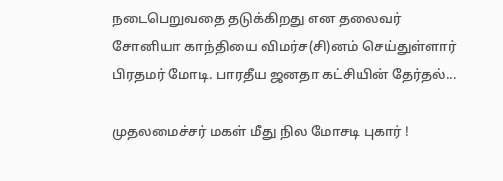நடைபெறுவதை தடுக்கிறது என தலைவர் சோனியா காந்தியை விமர்ச(சி)னம் செய்துள்ளார் பிரதமர் மோடி. பாரதீய ஜனதா கட்சியின் தேர்தல்...

முதலமைச்சர் மகள் மீது நில மோசடி புகார் !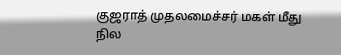குஜராத் முதலமைச்சர் மகள் மீது நில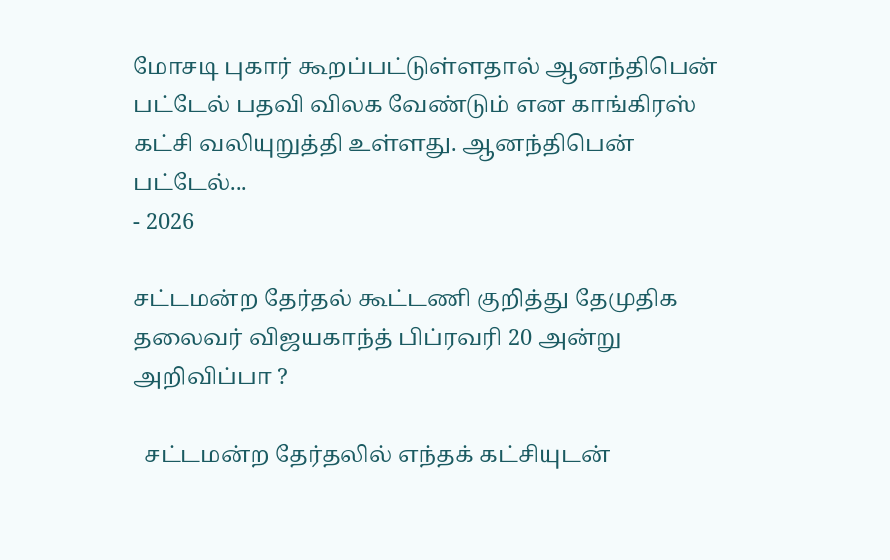மோசடி புகார் கூறப்பட்டுள்ளதால் ஆனந்திபென் பட்டேல் பதவி விலக வேண்டும் என காங்கிரஸ் கட்சி வலியுறுத்தி உள்ளது. ஆனந்திபென் பட்டேல்...
- 2026

சட்டமன்ற தேர்தல் கூட்டணி குறித்து தேமுதிக தலைவர் விஜயகாந்த் பிப்ரவரி 20 அன்று அறிவிப்பா ?

  சட்டமன்ற தேர்தலில் எந்தக் கட்சியுடன்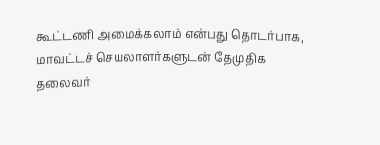கூட்டணி அமைக்கலாம் என்பது தொடர்பாக, மாவட்டச் செயலாளர்களுடன் தேமுதிக தலைவர்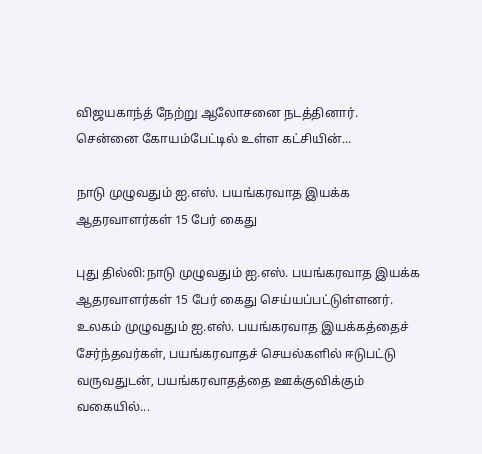விஜயகாந்த் நேற்று ஆலோசனை நடத்தினார். சென்னை கோயம்பேட்டில் உள்ள கட்சியின்...

நாடு முழுவதும் ஐ.எஸ். பயங்கரவாத இயக்க ஆதரவாளர்கள் 15 பேர் கைது

புது தில்லி:நாடு முழுவதும் ஐ.எஸ். பயங்கரவாத இயக்க ஆதரவாளர்கள் 15 பேர் கைது செய்யப்பட்டுள்ளனர். உலகம் முழுவதும் ஐ.எஸ். பயங்கரவாத இயக்கத்தைச் சேர்ந்தவர்கள், பயங்கரவாதச் செயல்களில் ஈடுபட்டு வருவதுடன், பயங்கரவாதத்தை ஊக்குவிக்கும் வகையில்...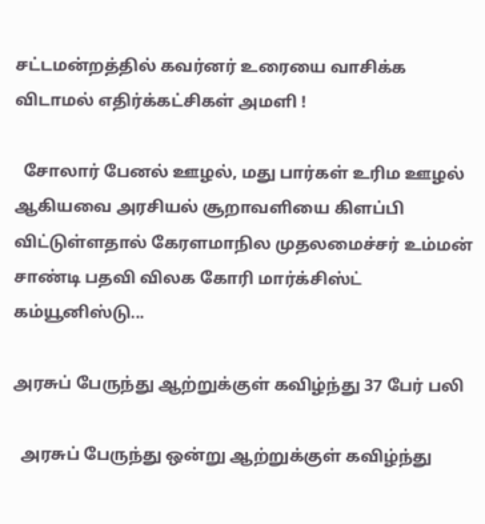சட்டமன்றத்தில் கவர்னர் உரையை வாசிக்க விடாமல் எதிர்க்கட்சிகள் அமளி !

  சோலார் பேனல் ஊழல், மது பார்கள் உரிம ஊழல் ஆகியவை அரசியல் சூறாவளியை கிளப்பி விட்டுள்ளதால் கேரளமாநில முதலமைச்சர் உம்மன் சாண்டி பதவி விலக கோரி மார்க்சிஸ்ட் கம்யூனிஸ்டு...

அரசுப் பேருந்து ஆற்றுக்குள் கவிழ்ந்து 37 பேர் பலி

  அரசுப் பேருந்து ஒன்று ஆற்றுக்குள் கவிழ்ந்து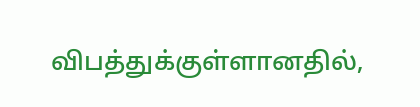விபத்துக்குள்ளானதில்,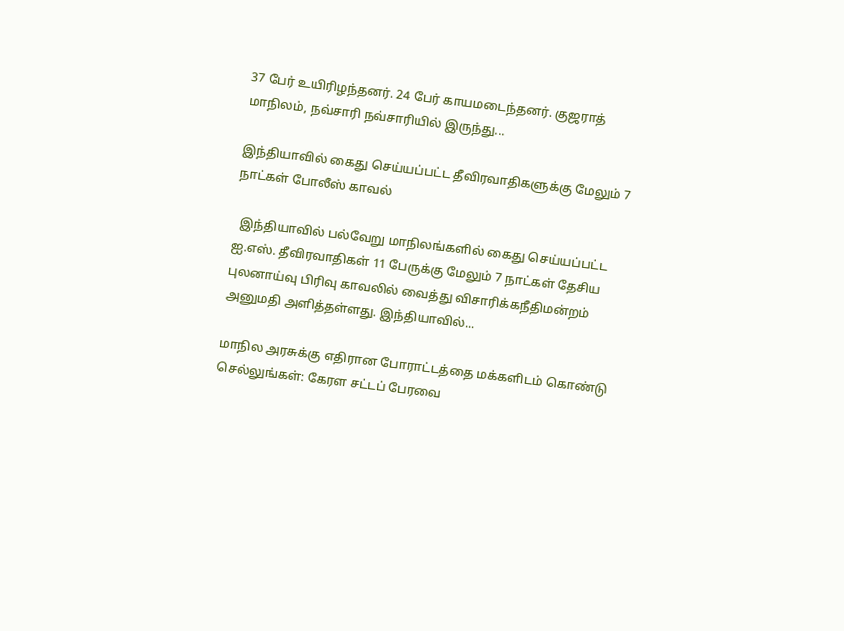37 பேர் உயிரிழந்தனர். 24 பேர் காயமடைந்தனர். குஜராத் மாநிலம், நவ்சாரி நவ்சாரியில் இருந்து...

இந்தியாவில் கைது செய்யப்பட்ட தீவிரவாதிகளுக்கு மேலும் 7 நாட்கள் போலீஸ் காவல்

  இந்தியாவில் பல்வேறு மாநிலங்களில் கைது செய்யப்பட்ட ஐ.எஸ். தீவிரவாதிகள் 11 பேருக்கு மேலும் 7 நாட்கள் தேசிய புலனாய்வு பிரிவு காவலில் வைத்து விசாரிக்கநீதிமன்றம் அனுமதி அளித்தள்ளது. இந்தியாவில்...

மாநில அரசுக்கு எதிரான போராட்டத்தை மக்களிடம் கொண்டு செல்லுங்கள்: கேரள சட்டப் பேரவை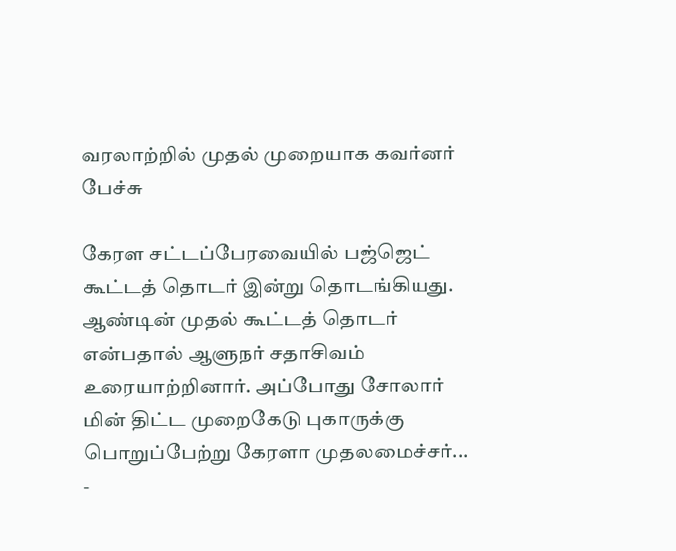வரலாற்றில் முதல் முறையாக கவர்னர் பேச்சு

கேரள சட்டப்பேரவையில் பஜ்ஜெட் கூட்டத் தொடர் இன்று தொடங்கியது. ஆண்டின் முதல் கூட்டத் தொடர் என்பதால் ஆளுநர் சதாசிவம் உரையாற்றினார். அப்போது சோலார் மின் திட்ட முறைகேடு புகாருக்கு பொறுப்பேற்று கேரளா முதலமைச்சர்...
-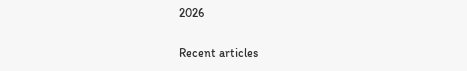2026

Recent articles